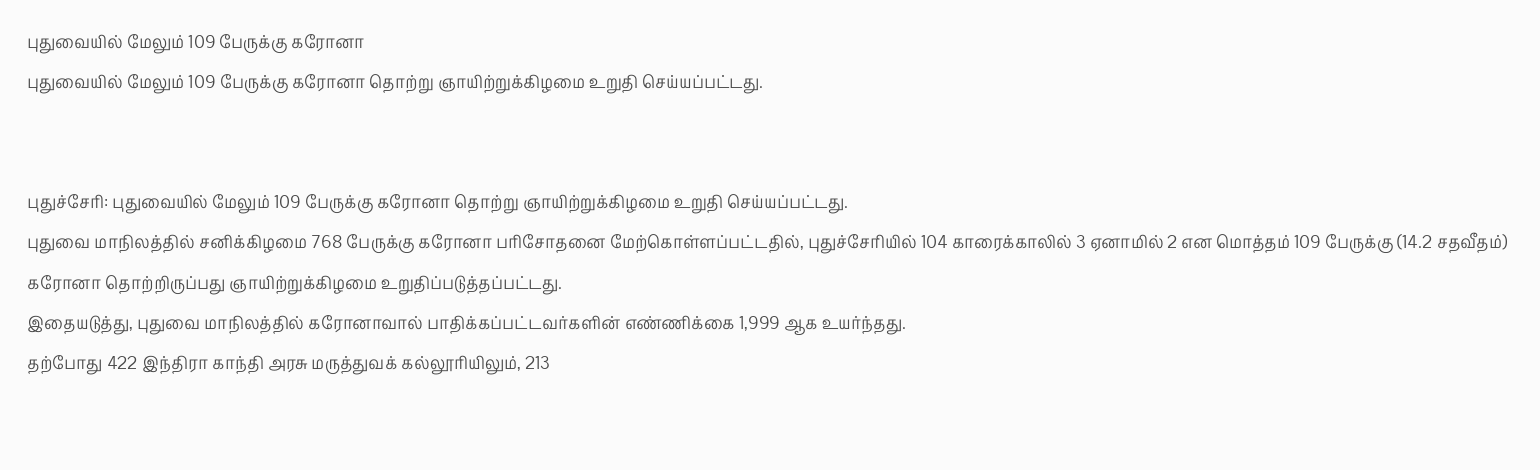புதுவையில் மேலும் 109 பேருக்கு கரோனா
புதுவையில் மேலும் 109 பேருக்கு கரோனா தொற்று ஞாயிற்றுக்கிழமை உறுதி செய்யப்பட்டது.


புதுச்சேரி: புதுவையில் மேலும் 109 பேருக்கு கரோனா தொற்று ஞாயிற்றுக்கிழமை உறுதி செய்யப்பட்டது.
புதுவை மாநிலத்தில் சனிக்கிழமை 768 பேருக்கு கரோனா பரிசோதனை மேற்கொள்ளப்பட்டதில், புதுச்சேரியில் 104 காரைக்காலில் 3 ஏனாமில் 2 என மொத்தம் 109 பேருக்கு (14.2 சதவீதம்) கரோனா தொற்றிருப்பது ஞாயிற்றுக்கிழமை உறுதிப்படுத்தப்பட்டது.
இதையடுத்து, புதுவை மாநிலத்தில் கரோனாவால் பாதிக்கப்பட்டவர்களின் எண்ணிக்கை 1,999 ஆக உயர்ந்தது.
தற்போது 422 இந்திரா காந்தி அரசு மருத்துவக் கல்லூரியிலும், 213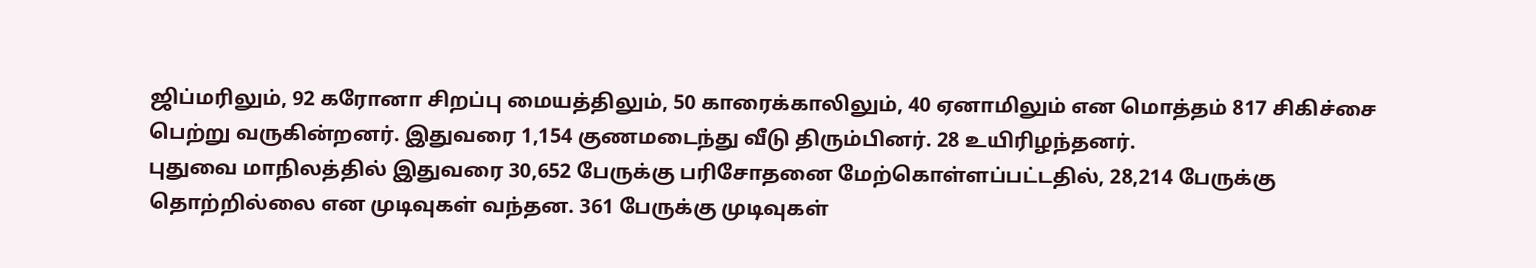ஜிப்மரிலும், 92 கரோனா சிறப்பு மையத்திலும், 50 காரைக்காலிலும், 40 ஏனாமிலும் என மொத்தம் 817 சிகிச்சை பெற்று வருகின்றனர். இதுவரை 1,154 குணமடைந்து வீடு திரும்பினர். 28 உயிரிழந்தனர்.
புதுவை மாநிலத்தில் இதுவரை 30,652 பேருக்கு பரிசோதனை மேற்கொள்ளப்பட்டதில், 28,214 பேருக்கு தொற்றில்லை என முடிவுகள் வந்தன. 361 பேருக்கு முடிவுகள்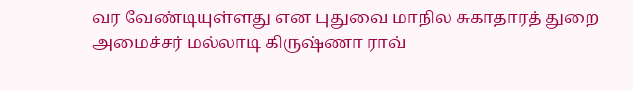வர வேண்டியுள்ளது என புதுவை மாநில சுகாதாரத் துறை அமைச்சர் மல்லாடி கிருஷ்ணா ராவ்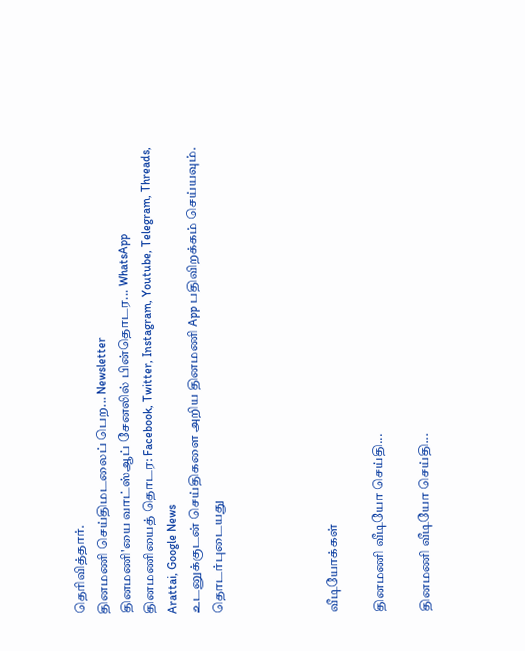தெரிவித்தார்.
தினமணி செய்திமடலைப் பெற... Newsletter
தினமணி'யை வாட்ஸ்ஆப் சேனலில் பின்தொடர... WhatsApp
தினமணியைத் தொடர: Facebook, Twitter, Instagram, Youtube, Telegram, Threads, Arattai, Google News
உடனுக்குடன் செய்திகளை அறிய தினமணி App பதிவிறக்கம் செய்யவும்.
தொடர்புடையது




வீடியோக்கள்

தினமணி வீடியோ செய்தி...

தினமணி வீடியோ செய்தி...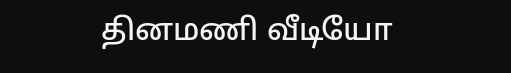தினமணி வீடியோ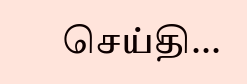செய்தி...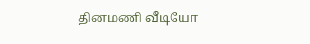தினமணி வீடியோ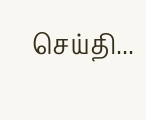செய்தி...